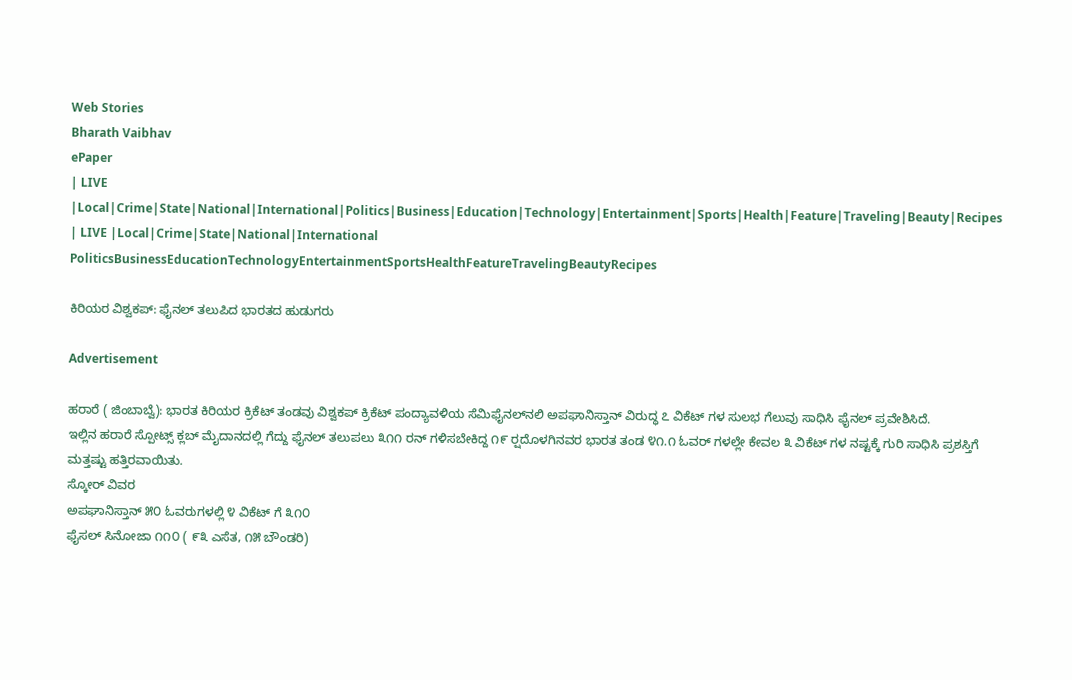Web Stories
Bharath Vaibhav
ePaper
| LIVE |Local|Crime|State|National|International|Politics|Business|Education|Technology|Entertainment|Sports|Health|Feature|Traveling|Beauty|Recipes
| LIVE |Local|Crime|State|National|International
PoliticsBusinessEducationTechnologyEntertainmentSportsHealthFeatureTravelingBeautyRecipes

ಕಿರಿಯರ ವಿಶ್ವಕಪ್: ಫೈನಲ್ ತಲುಪಿದ ಭಾರತದ ಹುಡುಗರು

Advertisement

ಹರಾರೆ ( ಜಿಂಬಾಬ್ವೆ): ಭಾರತ ಕಿರಿಯರ ಕ್ರಿಕೆಟ್ ತಂಡವು ವಿಶ್ವಕಪ್ ಕ್ರಿಕೆಟ್ ಪಂದ್ಯಾವಳಿಯ ಸೆಮಿಫೈನಲ್‌ನಲಿ ಅಪಘಾನಿಸ್ತಾನ್ ವಿರುದ್ಧ ೭ ವಿಕೆಟ್ ಗಳ ಸುಲಭ ಗೆಲುವು ಸಾಧಿಸಿ ಫೈನಲ್ ಪ್ರವೇಶಿಸಿದೆ.
ಇಲ್ಲಿನ ಹರಾರೆ ಸ್ಪೋಟ್ಸ್ ಕ್ಲಬ್ ಮೈದಾನದಲ್ಲಿ ಗೆದ್ದು ಫೈನಲ್ ತಲುಪಲು ೩೧೧ ರನ್ ಗಳಿಸಬೇಕಿದ್ದ ೧೯ ರ‍್ಷದೊಳಗಿನವರ ಭಾರತ ತಂಡ ೪೧.೧ ಓವರ್ ಗಳಲ್ಲೇ ಕೇವಲ ೩ ವಿಕೆಟ್ ಗಳ ನಷ್ಟಕ್ಕೆ ಗುರಿ ಸಾಧಿಸಿ ಪ್ರಶಸ್ತಿಗೆ ಮತ್ತಷ್ಟು ಹತ್ತಿರವಾಯಿತು.
ಸ್ಕೋರ್ ವಿವರ
ಅಪಘಾನಿಸ್ತಾನ್ ೫೦ ಓವರುಗಳಲ್ಲಿ ೪ ವಿಕೆಟ್ ಗೆ ೩೧೦
ಫೈಸಲ್ ಸಿನೋಜಾ ೧೧೦ ( ೯೩ ಎಸೆತ, ೧೫ ಬೌಂಡರಿ)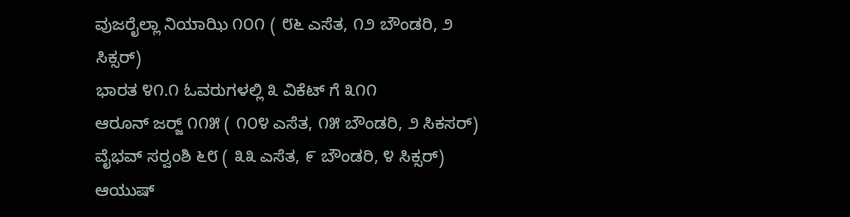ವುಜರೈಲ್ಲಾ ನಿಯಾಝಿ ೧೦೧ ( ೮೬ ಎಸೆತ, ೧೨ ಬೌಂಡರಿ, ೨ ಸಿಕ್ಸರ್)
ಭಾರತ ೪೧.೧ ಓವರುಗಳಲ್ಲಿ ೩ ವಿಕೆಟ್ ಗೆ ೩೧೧
ಆರೂನ್ ಜರ‍್ಜ್ ೧೧೫ ( ೧೦೪ ಎಸೆತ, ೧೫ ಬೌಂಡರಿ, ೨ ಸಿಕಸರ್)
ವೈಭವ್ ಸರ‍್ವಂಶಿ ೬೮ ( ೩೩ ಎಸೆತ, ೯ ಬೌಂಡರಿ, ೪ ಸಿಕ್ಸರ್)
ಆಯುಷ್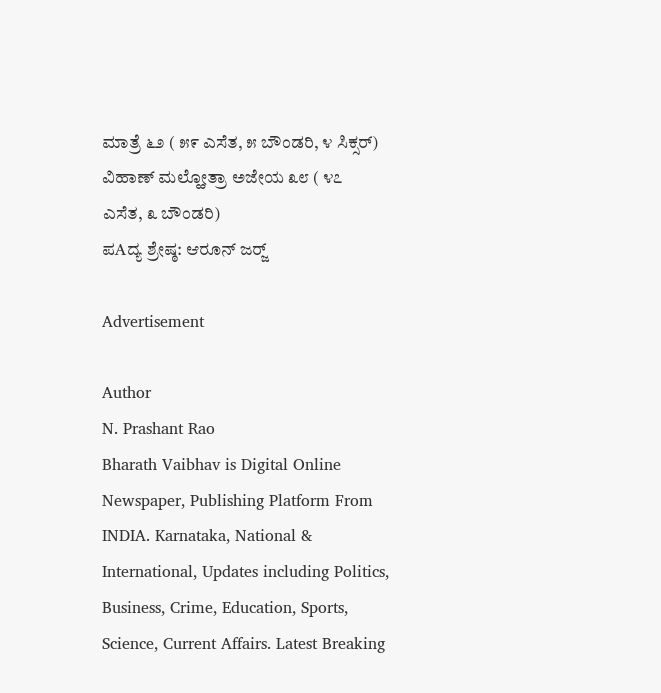ಮಾತ್ರೆ ೬೨ ( ೫೯ ಎಸೆತ, ೫ ಬೌಂಡರಿ, ೪ ಸಿಕ್ಸರ್)
ವಿಹಾಣ್ ಮಲ್ಹೋತ್ರಾ ಅಜೇಯ ೩೮ ( ೪೭ ಎಸೆತ, ೩ ಬೌಂಡರಿ)
ಪAದ್ಯ ಶ್ರೇಷ್ಠ: ಆರೂನ್ ಜರ‍್ಜ್

Advertisement

Author
N. Prashant Rao
Bharath Vaibhav is Digital Online Newspaper, Publishing Platform From INDIA. Karnataka, National & International, Updates including Politics, Business, Crime, Education, Sports, Science, Current Affairs. Latest Breaking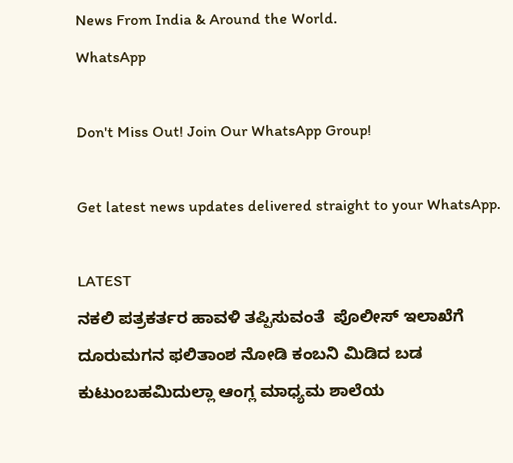News From India & Around the World.
WhatsApp

Don't Miss Out! Join Our WhatsApp Group!

Get latest news updates delivered straight to your WhatsApp.

LATEST
ನಕಲಿ ಪತ್ರಕರ್ತರ ಹಾವಳಿ ತಪ್ಪಿಸುವಂತೆ  ಪೊಲೀಸ್ ಇಲಾಖೆಗೆ ದೂರುಮಗನ ಫಲಿತಾಂಶ ನೋಡಿ ಕಂಬನಿ ಮಿಡಿದ ಬಡ ಕುಟುಂಬಹಮಿದುಲ್ಲಾ ಆಂಗ್ಲ ಮಾಧ್ಯಮ ಶಾಲೆಯ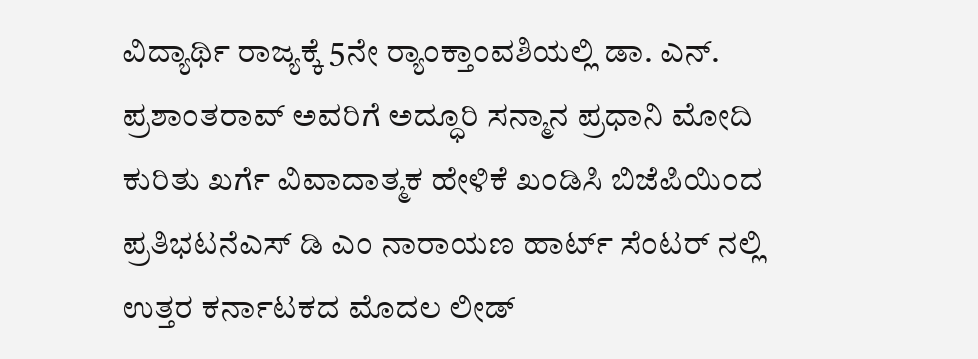ವಿದ್ಯಾರ್ಥಿ ರಾಜ್ಯಕ್ಕೆ 5ನೇ ರ್‍ಯಾಂಕ್ತಾಂವಶಿಯಲ್ಲಿ ಡಾ. ಎನ್. ಪ್ರಶಾಂತರಾವ್ ಅವರಿಗೆ ಅದ್ಧೂರಿ ಸನ್ಮಾನ ಪ್ರಧಾನಿ ಮೋದಿ ಕುರಿತು ಖರ್ಗೆ ವಿವಾದಾತ್ಮಕ ಹೇಳಿಕೆ ಖಂಡಿಸಿ ಬಿಜೆಪಿಯಿಂದ ಪ್ರತಿಭಟನೆಎಸ್ ಡಿ ಎಂ ನಾರಾಯಣ ಹಾರ್ಟ್ ಸೆಂಟರ್ ನಲ್ಲಿ ಉತ್ತರ ಕರ್ನಾಟಕದ ಮೊದಲ ಲೀಡ್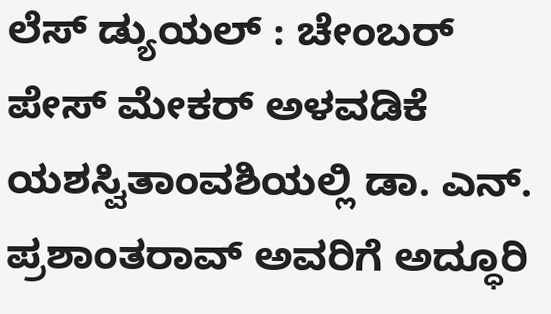ಲೆಸ್ ಡ್ಯುಯಲ್ : ಚೇಂಬರ್ ಪೇಸ್ ಮೇಕರ್ ಅಳವಡಿಕೆ ಯಶಸ್ವಿತಾಂವಶಿಯಲ್ಲಿ ಡಾ. ಎನ್. ಪ್ರಶಾಂತರಾವ್ ಅವರಿಗೆ ಅದ್ಧೂರಿ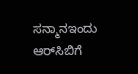ಸನ್ಮಾನಇಂದು ಆರ್‌ಸಿಬಿಗೆ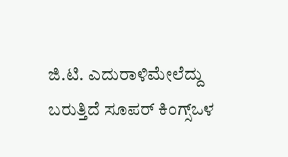ಜಿ.ಟಿ. ಎದುರಾಳಿಮೇಲೆದ್ದು ಬರುತ್ತಿದೆ ಸೂಪರ್ ಕಿಂಗ್ಸ್ಒಳ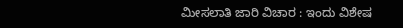ಮೀಸಲಾತಿ ಜಾರಿ ವಿಚಾರ : ಇಂದು ವಿಶೇಷ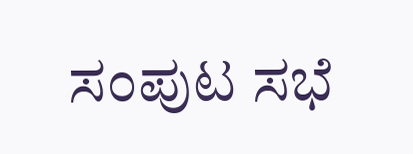ಸಂಪುಟ ಸಭೆ